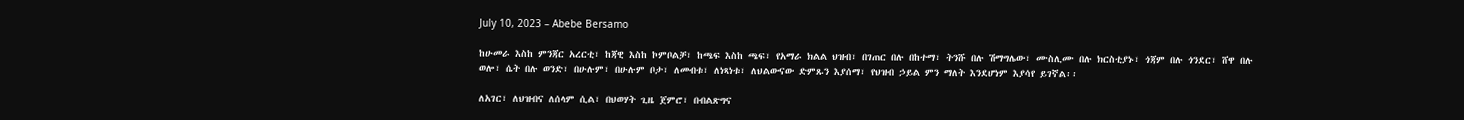July 10, 2023 – Abebe Bersamo

ከሁመራ እስከ ምንጃር አረርቲ፣ ከጃዊ እስከ ኮምቦልቻ፣ ከጫፍ እስከ ጫፍ፣ የአማራ ክልል ህዝብ፣ በገጠር በሉ በከተማ፣ ትንሹ በሉ ሽማግሌው፣ ሙስሊሙ በሉ ክርስቲያኑ፣ ጎጃም በሉ ጎንደር፣ ሸዋ በሉ ወሎ፣ ሴት በሉ ወንድ፣ በሁሉም፣ በሁሉም ቦታ፣ ለመብቱ፣ ለነጻነቱ፣ ለህልውናው ድምጹን እያሰማ፣ የህዝብ ኃይል ምን ማለት እንደሆነም እያሳየ ይገኛል፡፡

ለአገር፣ ለህዝብና ለሰላም ሲል፣ በህወሃት ጊዜ ጀምሮ፣ በብልጽግና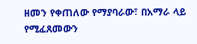ዘመን የቀጠለው የማያባራው፣ በአማራ ላይ የሚፈጸመውን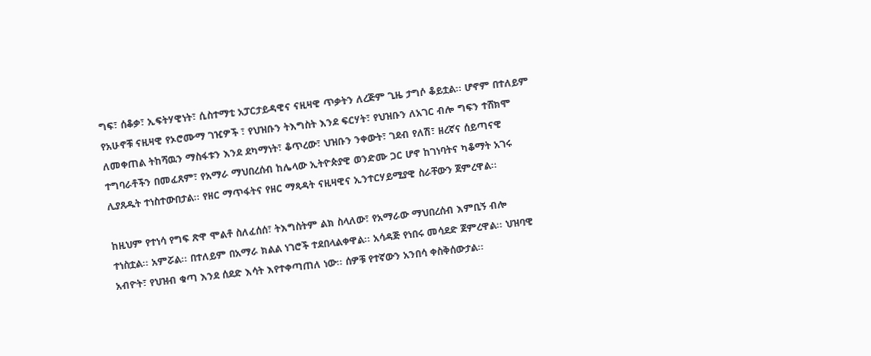ግፍ፣ ሰቆቃ፣ ኢፍትሃዊነት፣ ሲስተማቲ አፓርታይዳዊና ናዚዛዊ ጥቃትን ለረጅም ጊዜ ታግሶ ቆይቷል፡፡ ሆኖም በተለይም የአሁኖቹ ናዚዛዊ የኦሮሙማ ገዢዎች ፣ የህዝቡን ትእግስት እንደ ፍርሃት፣ የህዝቡን ለአገር ብሎ ግፍን ተሸክሞ ለመቀጠል ትከሻዉን ማስፋቱን እንደ ደካማነት፣ ቆጥረው፣ ህዝቡን ንቀውት፣ ገደብ የለሽ፣ ዘረኛና ሰይጣናዊ ተግባራቶችን በመፈጸም፣ የአማራ ማህበረሰብ ከሌላው ኢትዮጵያዊ ወንድሙ ጋር ሆኖ ከገነባትና ካቆማት አገሩ ሊያጸዱት ተነስተውበታል፡፡ የዘር ማጥፋትና የዘር ማጻዳት ናዚዛዊና ኢንተርሃይሚያዊ ስራቸውን ጀምረዋል፡፡

ከዚህም የተነሳ የግፍ ጽዋ ሞልቶ ስለፈሰሰ፣ ትእግስትም ልክ ስላለው፣ የአማራው ማህበረሰብ እምቢኝ ብሎ ተነስቷል፡፡ አምሯል፡፡ በተለይም በአማራ ክልል ነገሮች ተደበላልቀዋል፡፡ አሳዳጅ የነበሩ መሳደድ ጀምረዋል፡፡ ህዝባዊ አብዮት፣ የህዝብ ቁጣ እንደ ሰደድ እሳት እየተቀጣጠለ ነው፡፡ ሰዎቹ የተኛውን አንበሳ ቀስቅሰውታል፡፡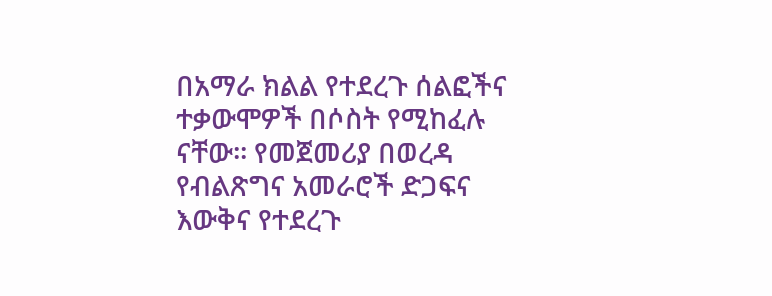በአማራ ክልል የተደረጉ ሰልፎችና ተቃውሞዎች በሶስት የሚከፈሉ ናቸው፡፡ የመጀመሪያ በወረዳ የብልጽግና አመራሮች ድጋፍና እውቅና የተደረጉ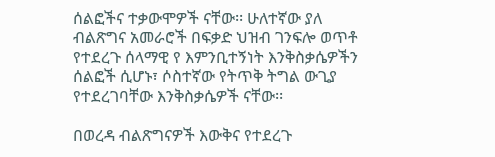ሰልፎችና ተቃውሞዎች ናቸው፡፡ ሁለተኛው ያለ ብልጽግና አመራሮች በፍቃድ ህዝብ ገንፍሎ ወጥቶ የተደረጉ ሰላማዊ የ እምንቢተኝነት እንቅስቃሴዎችን ሰልፎች ሲሆኑ፣ ሶስተኛው የትጥቅ ትግል ውጊያ የተደረገባቸው እንቅስቃሴዎች ናቸው፡፡

በወረዳ ብልጽግናዎች እውቅና የተደረጉ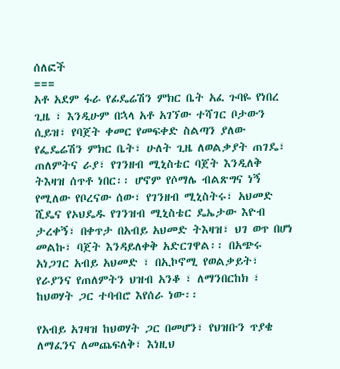ሰለፎች
===
አቶ አደም ፋራ የፊዴሬሽን ምክር ቤት አፈ ጉባዬ የነበረ ጊዜ ፣ እንዲሁም በኋላ አቶ አገኘው ተሻገር ቦታውን ሲይዝ፣ የባጀት ቀመር የመፍቀድ ስልጣን ያለው የፌዴሬሽን ምክር ቤት፣ ሁለት ጊዜ ለወልቃያት ጠገዴ፣ ጠለምትና ራያ፣ የገንዘብ ሚኒስቴር ባጀት እንዲለቅ ትእዛዝ ሰጥቶ ነበር፡፡ ሆኖም የሶማሌ ብልጽግና ነኝ የሚለው የቦረናው ሰው፣ የገንዘብ ሚኒስትሩ፣ አህመድ ሺዴና የኦህዴዱ የገንዝብ ሚኒስቴር ዴኤታው እዮብ ታረቀኝ፣ በቀጥታ በአብይ አህመድ ትእዛዝ፣ ህገ ወጥ በሆነ መልኩ፣ ባጀት እንዳይለቀቅ አድርገዋል፡፡ በአጭሩ አነጋገር አብይ አህመድ ፣ በኢኮኖሚ የወልቃይት፣ የራያንና የጠለምትን ህዝብ አንቆ ፣ ለማንበርከክ ፣ ከህወሃት ጋር ተባብሮ እየሰራ ነው፡፡

የአብይ አገዛዝ ከህወሃት ጋር በመሆን፣ የህዝቡን ጥያቄ ለማፈንና ለመጨፍለቅ፣ እነዚህ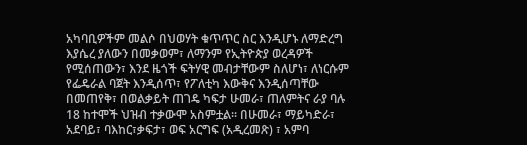አካባቢዎችም መልሶ በህወሃት ቁጥጥር ስር እንዲሆኑ ለማድረግ እያሴረ ያለውን በመቃወም፣ ለማንም የኢትዮጵያ ወረዳዎች የሚሰጠውን፣ እንደ ዜጎች ፍትሃዊ መብታቸውም ስለሆነ፣ ለነርሱም የፌዴራል ባጀት እንዲሰጥ፣ የፖለቲካ እውቅና እንዲሰጣቸው በመጠየቅ፣ በወልቃይት ጠገዴ ካፍታ ሁመራ፣ ጠለምትና ራያ ባሉ 18 ከተሞች ህዝብ ተቃውሞ አስምቷል፡፡ በሁመራ፣ ማይካድራ፣ አደባይ፣ ባእከር፣ቃፍታ፣ ወፍ አርግፍ (አዲረመጽ) ፣ አምባ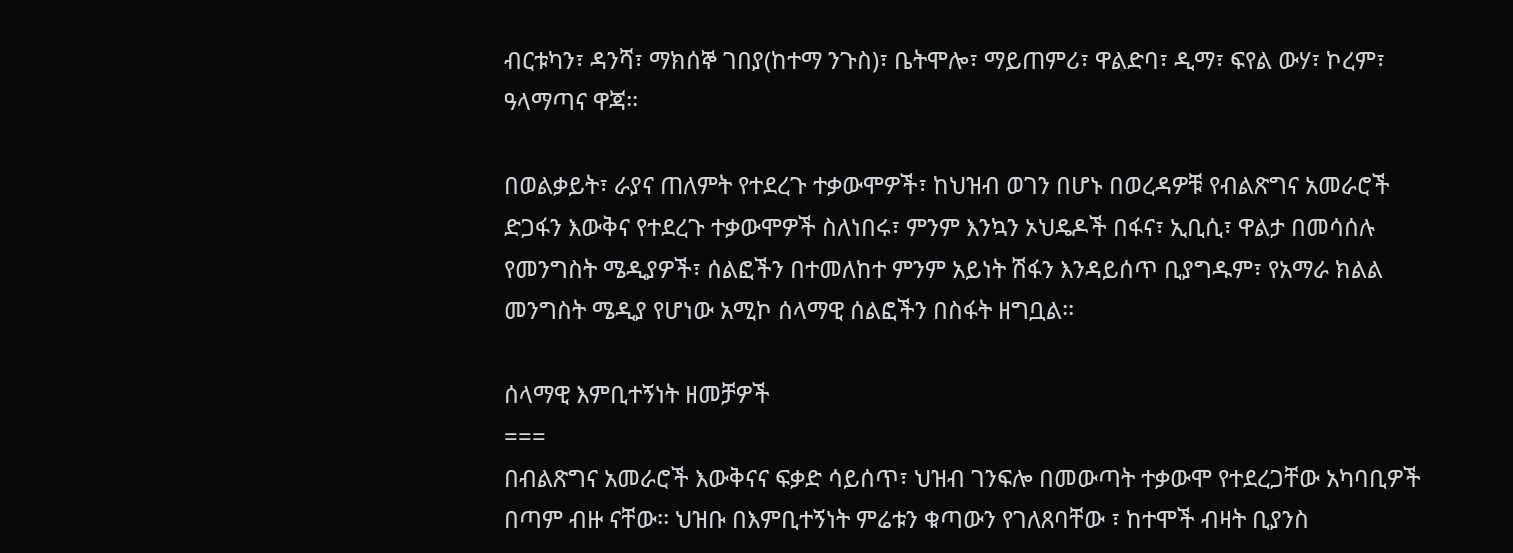ብርቱካን፣ ዳንሻ፣ ማክሰኞ ገበያ(ከተማ ንጉስ)፣ ቤትሞሎ፣ ማይጠምሪ፣ ዋልድባ፣ ዲማ፣ ፍየል ውሃ፣ ኮረም፣ ዓላማጣና ዋጃ፡፡

በወልቃይት፣ ራያና ጠለምት የተደረጉ ተቃውሞዎች፣ ከህዝብ ወገን በሆኑ በወረዳዎቹ የብልጽግና አመራሮች ድጋፋን እውቅና የተደረጉ ተቃውሞዎች ስለነበሩ፣ ምንም እንኳን ኦህዴዶች በፋና፣ ኢቢሲ፣ ዋልታ በመሳሰሉ የመንግስት ሜዲያዎች፣ ሰልፎችን በተመለከተ ምንም አይነት ሽፋን እንዳይሰጥ ቢያግዱም፣ የአማራ ክልል መንግስት ሜዲያ የሆነው አሚኮ ሰላማዊ ሰልፎችን በስፋት ዘግቧል፡፡

ሰላማዊ እምቢተኝነት ዘመቻዎች
===
በብልጽግና አመራሮች እውቅናና ፍቃድ ሳይሰጥ፣ ህዝብ ገንፍሎ በመውጣት ተቃውሞ የተደረጋቸው አካባቢዎች በጣም ብዙ ናቸው፡፡ ህዝቡ በእምቢተኝነት ምሬቱን ቁጣውን የገለጸባቸው ፣ ከተሞች ብዛት ቢያንስ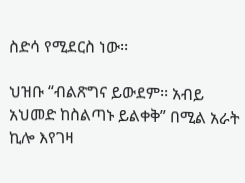ስድሳ የሚደርስ ነው፡፡

ህዝቡ “ብልጽግና ይውደም፡፡ አብይ አህመድ ከስልጣኑ ይልቀቅ” በሚል አራት ኪሎ እየገዛ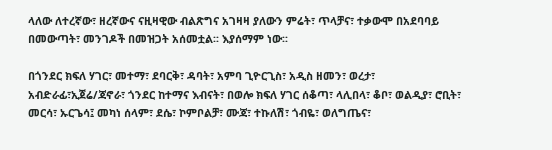ላለው ለተረኛው፣ ዘረኛውና ናዚዛዊው ብልጽግና አገዛዛ ያለውን ምሬት፣ ጥላቻና፣ ተቃውሞ በአደባባይ በመውጣት፣ መንገዶች በመዝጋት አሰመቷል፡፡ እያሰማም ነው፡፡

በጎንደር ክፍለ ሃገር፣ መተማ፣ ደባርቅ፣ ዳባት፣ አምባ ጊዮርጊስ፣ አዲስ ዘመን፣ ወረታ፣ አብድራፊ፣ኢጀሬ/ጃኖራ፣ ጎንደር ከተማና እብናት፣ በወሎ ክፍለ ሃገር ሰቆጣ፣ ላሊበላ፣ ቆቦ፣ ወልዲያ፣ ሮቢት፣ መርሳ፣ ኡርጌሳ፤ መካነ ሰላም፣ ደሴ፣ ኮምቦልቻ፣ ሙጃ፣ ተኩለሽ፣ ጎብዬ፣ ወለግጤና፣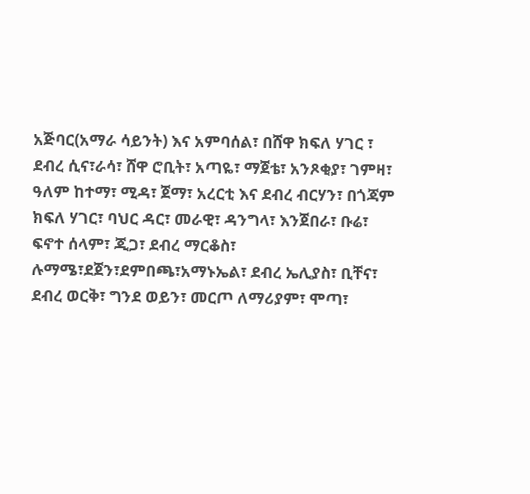አጅባር(አማራ ሳይንት) እና አምባሰል፣ በሸዋ ክፍለ ሃገር ፣ ደብረ ሲና፣ራሳ፣ ሸዋ ሮቢት፣ አጣዬ፣ ማጀቴ፣ አንጾቂያ፣ ገምዛ፣ ዓለም ከተማ፣ ሚዳ፣ ጀማ፣ አረርቲ እና ደብረ ብርሃን፣ በጎጃም ክፍለ ሃገር፣ ባህር ዳር፣ መራዊ፣ ዳንግላ፣ እንጀበራ፣ ቡሬ፣ ፍኖተ ሰላም፣ ጂጋ፣ ደብረ ማርቆስ፣ ሉማሜ፣ደጀን፣ደምበጫ፣አማኑኤል፣ ደብረ ኤሊያስ፣ ቢቸና፣ ደብረ ወርቅ፣ ግንደ ወይን፣ መርጦ ለማሪያም፣ ሞጣ፣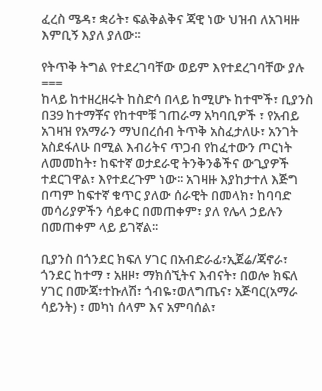ፈረስ ሜዳ፣ ቋሪት፣ ፍልቅልቅና ጃዊ ነው ህዝብ ለአገዛዙ እምቢኝ እያለ ያለው፡፡

የትጥቅ ትግል የተደረገባቸው ወይም እየተደረገባቸው ያሉ
===
ከላይ ከተዘረዘሩት ከስድሳ በላይ ከሚሆኑ ከተሞች፣ ቢያንስ በ39 ከተማቾና የከተሞቹ ገጠራማ አካባቢዎች ፣ የአብይ አገዛዝ የአማራን ማህበረሰብ ትጥቅ አስፈታለሁ፣ አንገት አስደፋለሁ በሚል እብሪትና ጥጋብ የከፈተውን ጦርነት ለመመከት፣ ከፍተኛ ወታደራዊ ትንቅንቆችና ውጊያዎች ተደርገዋል፣ እየተደረጉም ነው፡፡ አገዛዙ እያከታተለ እጅግ በጣም ከፍተኛ ቁጥር ያለው ሰራዊት በመላክ፣ ከባባድ መሳሪያዎችን ሳይቀር በመጠቀም፣ ያለ የሌላ ኃይሉን በመጠቀም ላይ ይገኛል፡፡

ቢያንስ በጎንደር ክፍለ ሃገር በአብድራፊ፣ኢጀሬ/ጃኖራ፣ ጎንደር ከተማ ፣ አዘዞ፣ ማክሰኚትና እብናት፣ በወሎ ክፍለ ሃገር በሙጃ፣ተኩለሽ፣ ጎብዬ፣ወለግጤና፣ አጅባር(አማራ ሳይንት) ፣ መካነ ሰላም እና አምባሰል፣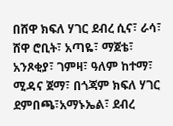በሸዋ ክፍለ ሃገር ደብረ ሲና፣ ራሳ፣ ሸዋ ሮቢት፣ አጣዬ፣ ማጀቴ፣ አንጾቂያ፣ ገምዛ፣ ዓለም ከተማ፣ ሚዳና ጀማ፣ በጎጃም ክፍለ ሃገር ደምበጫ፣አማኑኤል፣ ደብረ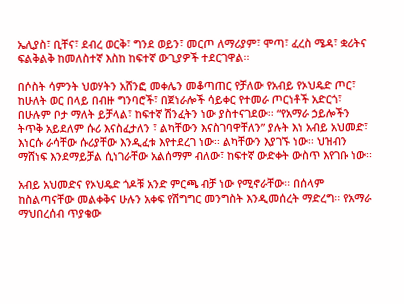ኤሊያስ፣ ቢቸና፣ ደብረ ወርቅ፣ ግንደ ወይን፣ መርጦ ለማሪያም፣ ሞጣ፣ ፈረስ ሜዳ፣ ቋሪትና ፍልቅልቅ ከመለስተኛ እስከ ከፍተኛ ውጊያዎች ተደርገዋል፡፡

በሶስት ሳምንት ህወሃትን አሸንፎ መቀሌን መቆጣጠር የቻለው የአብይ የኦህዴድ ጦር፣ ከሁለት ወር በላይ በብዙ ግንባሮች፣ በጀነራሎች ሳይቀር የተመራ ጦርነቶች አድርጎ፣ በሁሉም ቦታ ማለት ይቻላል፣ ከፍተኛ ሽንፈትን ነው ያስተናገደው፡፡ “የአማራ ኃይሎችን ትጥቅ አይደለም ሱሪ እናስፈታለን ፣ ልካቸውን እናስገባዋቸለን” ያሉት እነ አብይ አህመድ፣ እነርሱ ራሳቸው ሱሪያቸው እንዲፈቱ እየተደረገ ነው፡፡ ልካቸውን እያገኙ ነው፡፡ ህዝብን ማሸነፍ እንደማይቻል ሲነገራቸው አልሰማም ብለው፣ ከፍተኛ ውድቀት ውስጥ እየገቡ ነው፡፡

አብይ አህመድና የኦህዴድ ጎዶቹ አንድ ምርጫ ብቻ ነው የሚኖራቸው፡፡ በሰላም ከስልጣናቸው መልቀቅና ሁሉን አቀፍ የሽግግር መንግስት እንዲመሰረት ማድረግ፡፡ የአማራ ማህበረሰብ ጥያቄው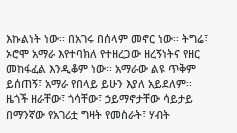እኩልነት ነው፡፡ በአገሩ በሰላም መኖር ነው፡፡ ትግሬ፣ ኦሮሞ አማራ እየተባክለ የተዘረጋው ዘረኝነትና የዘር መከፋፈል እንዲቆም ነው፡፡ አማራው ልዩ ጥቅም ይሰጠኝ፣ አማራ የበላይ ይሁን እያለ አይደለም፡፡ ዜጎች ዘራቸው፣ ጎሳቸው፣ ኃይማኖታቸው ሳይታይ በማንኛው የአገሪቷ ግዛት የመስራት፣ ሃብት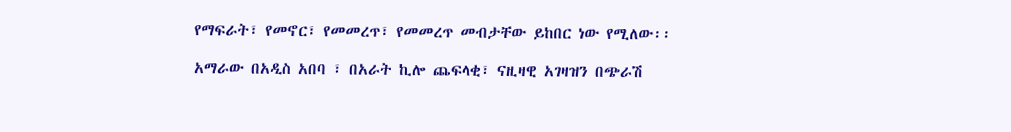የማፍራት፣ የመኖር፣ የመመረጥ፣ የመመረጥ መብታቸው ይከበር ነው የሚለው፡፡

አማራው በአዲስ አበባ ፣ በአራት ኪሎ ጨፍላቂ፣ ናዚዛዊ አገዛዝን በጭራሽ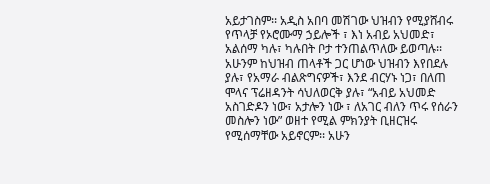አይታገስም፡፡ አዲስ አበባ መሽገው ህዝብን የሚያሸብሩ የጥላቻ የኦሮሙማ ኃይሎች ፣ እነ አብይ አህመድ፣ አልሰማ ካሉ፣ ካሉበት ቦታ ተንጠልጥለው ይወጣሉ፡፡ አሁንም ከህዝብ ጠላቶች ጋር ሆነው ህዝብን እየበደሉ ያሉ፣ የአማራ ብልጽግናዎች፣ እንደ ብርሃኑ ነጋ፣ በለጠ ሞላና ፕሬዘዳንት ሳህለወርቅ ያሉ፣ “አብይ አህመድ አስገድዶን ነው፣ አታሎን ነው ፣ ለአገር ብለን ጥሩ የሰራን መስሎን ነው” ወዘተ የሚል ምክንያት ቢዘርዝሩ የሚሰማቸው አይኖርም፡፡ አሁን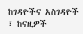ከገዳዮችና አስገዳዮች ፣ ከናዚዎች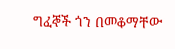ግፈኞች ጎን በመቆማቸው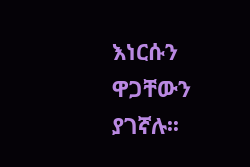እነርሱን ዋጋቸውን ያገኛሉ፡፡